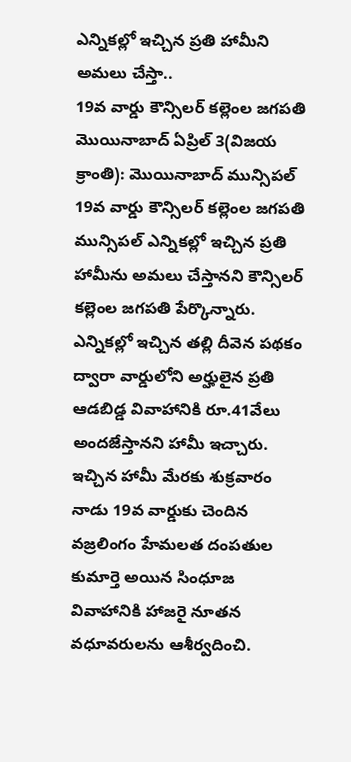ఎన్నికల్లో ఇచ్చిన ప్రతి హామీని అమలు చేస్తా..
19వ వార్డు కౌన్సిలర్ కల్లెంల జగపతి
మొయినాబాద్ ఏప్రిల్ 3(విజయ క్రాంతి): మొయినాబాద్ మున్సిపల్ 19వ వార్డు కౌన్సిలర్ కల్లెంల జగపతి మున్సిపల్ ఎన్నికల్లో ఇచ్చిన ప్రతి హామీను అమలు చేస్తానని కౌన్సిలర్ కల్లెంల జగపతి పేర్కొన్నారు. ఎన్నికల్లో ఇచ్చిన తల్లి దీవెన పథకం ద్వారా వార్డులోని అర్హులైన ప్రతి ఆడబిడ్డ వివాహానికి రూ.41వేలు అందజేస్తానని హామీ ఇచ్చారు. ఇచ్చిన హామీ మేరకు శుక్రవారం నాడు 19వ వార్డుకు చెందిన వజ్రలింగం హేమలత దంపతుల కుమార్తె అయిన సింధూజ వివాహానికి హాజరై నూతన వధూవరులను ఆశీర్వదించి.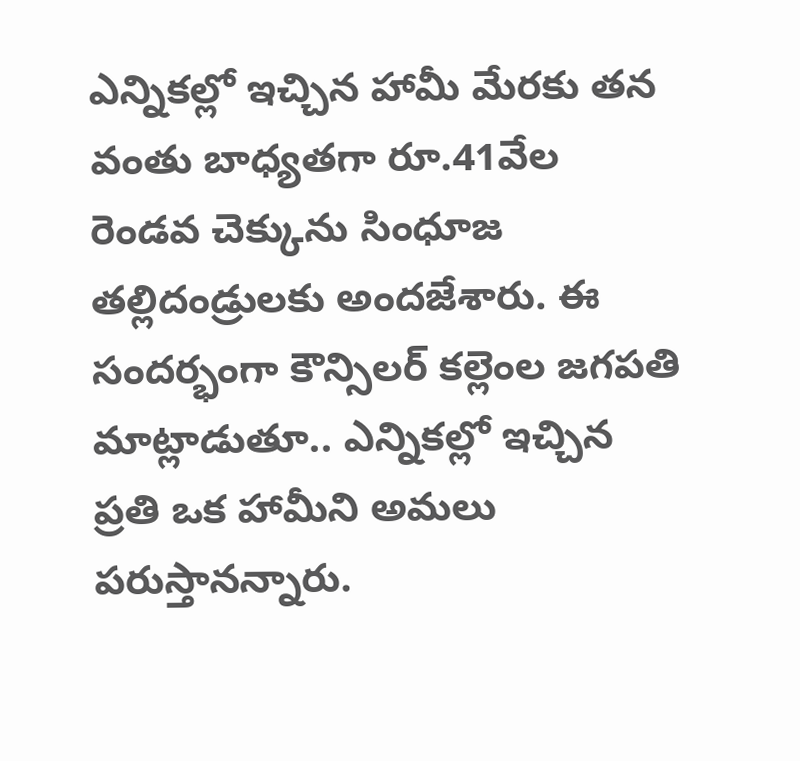ఎన్నికల్లో ఇచ్చిన హామీ మేరకు తన వంతు బాధ్యతగా రూ.41వేల రెండవ చెక్కును సింధూజ తల్లిదండ్రులకు అందజేశారు. ఈ సందర్భంగా కౌన్సిలర్ కల్లెంల జగపతి మాట్లాడుతూ.. ఎన్నికల్లో ఇచ్చిన ప్రతి ఒక హామీని అమలు పరుస్తానన్నారు.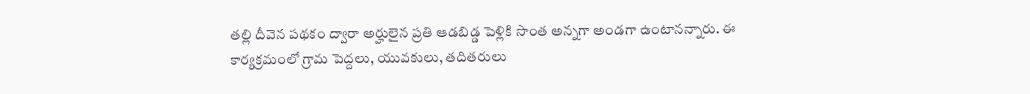తల్లి దీవెన పథకం ద్వారా అర్హులైన ప్రతి ఆడబిడ్డ పెళ్లికి సొంత అన్నగా అండగా ఉంటానన్నారు. ఈ కార్యక్రమంలో గ్రామ పెద్దలు, యువకులు, తదితరులు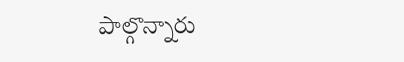పాల్గొన్నారు